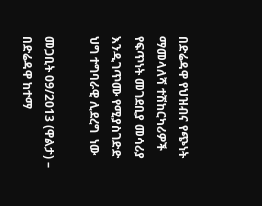በድሬዳዋ የህዝብና የጭነት ማመላለሻ ተሽከርካሪዎች የፍጥነት መገደቢያ መሳሪያ እንዲገጥሙ የሚያስገድድ ህግ ተግባራዊ ሊደረግ  ነው

መጋቢት 09/2013 (ዋልታ) – በድሬዳዋ ከተማ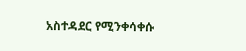አስተዳደር የሚንቀሳቀሱ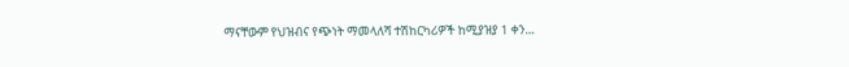ማናቸውም የህዝብና የጭነት ማመላለሻ ተሽከርካሪዎች ከሚያዝያ 1 ቀን…